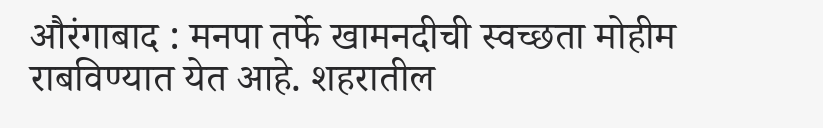औरंगाबाद : मनपा तर्फे खामनदीची स्वच्छता मोहीम राबविण्यात येत आहे. शहरातील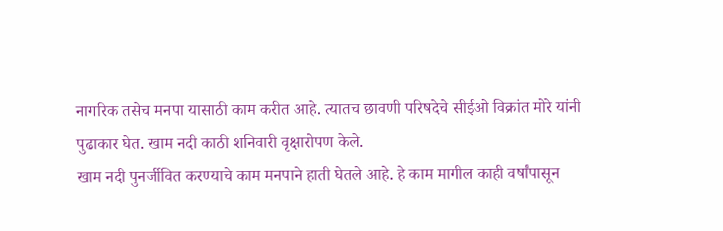नागरिक तसेच मनपा यासाठी काम करीत आहे. त्यातच छावणी परिषदेचे सीईओ विक्रांत मोरे यांनी पुढाकार घेत. खाम नदी काठी शनिवारी वृक्षारोपण केले.
खाम नदी पुनर्जीवित करण्याचे काम मनपाने हाती घेतले आहे. हे काम मागील काही वर्षांपासून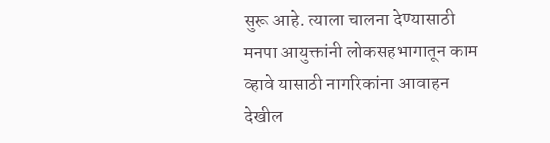सुरू आहे. त्याला चालना देण्यासाठी मनपा आयुक्तांनी लोकसहभागातून काम व्हावे यासाठी नागरिकांना आवाहन देखील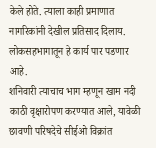केले होते. त्याला काही प्रमाणात नागरिकांनी देखील प्रतिसाद दिलाय. लोकसहभागातून हे कार्य पार पडणार आहे.
शनिवारी त्याचाच भाग म्हणून खाम नदी काठी वृक्षारोपण करण्यात आले, यावेळी छावणी परिषदेचे सीईओ विक्रांत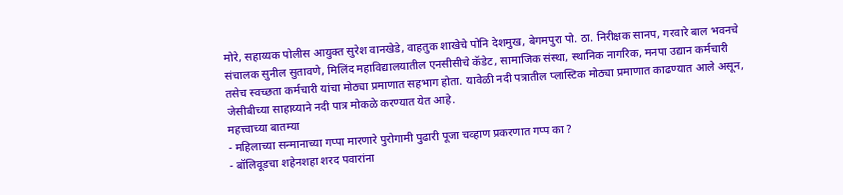मोरे, सहाय्यक पोलीस आयुक्त सुरेश वानखेडे, वाहतुक शाखेचे पोनि देशमुख, बेगमपुरा पो. ठा. निरीक्षक सानप, गरवारे बाल भवनचे संचालक सुनील सुतावणे, मिलिंद महाविद्यालयातील एनसीसीचे कॅडेट, सामाजिक संस्था, स्थानिक नागरिक, मनपा उद्यान कर्मचारी तसेच स्वच्छता कर्मचारी यांचा मोठ्या प्रमाणात सहभाग होता. यावेळी नदी पत्रातील प्लास्टिक मोठ्या प्रमाणात काढण्यात आले असून, जेसीबीच्या साहाय्याने नदी पात्र मोकळे करण्यात येत आहे.
महत्त्वाच्या बातम्या
- महिलाच्या सन्मानाच्या गप्पा मारणारे पुरोगामी पुढारी पूजा चव्हाण प्रकरणात गप्प का ?
- बॉलिवूडचा शहेनशहा शरद पवारांना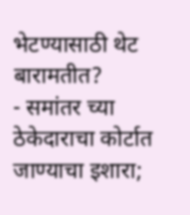भेटण्यासाठी थेट बारामतीत?
- समांतर च्या ठेकेदाराचा कोर्टात जाण्याचा इशारा;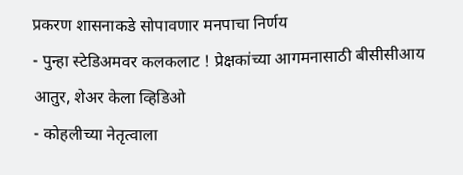प्रकरण शासनाकडे सोपावणार मनपाचा निर्णय
- पुन्हा स्टेडिअमवर कलकलाट ! प्रेक्षकांच्या आगमनासाठी बीसीसीआय आतुर, शेअर केला व्हिडिओ
- कोहलीच्या नेतृत्वाला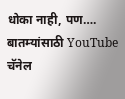धोका नाही, पण….
बातम्यांसाठी YouTube चॅनेल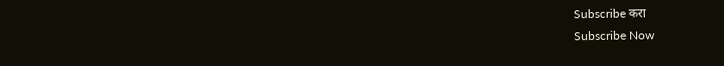Subscribe करा
Subscribe Now